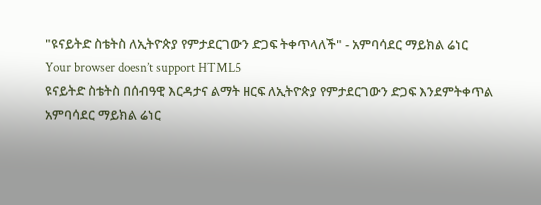"ዩናይትድ ስቴትስ ለኢትዮጵያ የምታደርገውን ድጋፍ ትቀጥላለች" - አምባሳደር ማይክል ሬነር
Your browser doesn’t support HTML5
ዩናይትድ ስቴትስ በሰብዓዊ እርዳታና ልማት ዘርፍ ለኢትዮጵያ የምታደርገውን ድጋፍ እንደምትቀጥል አምባሳደር ማይክል ሬነር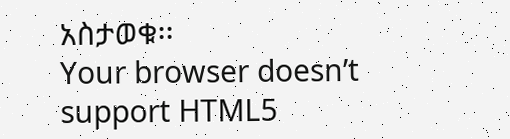አስታወቁ፡፡
Your browser doesn’t support HTML5